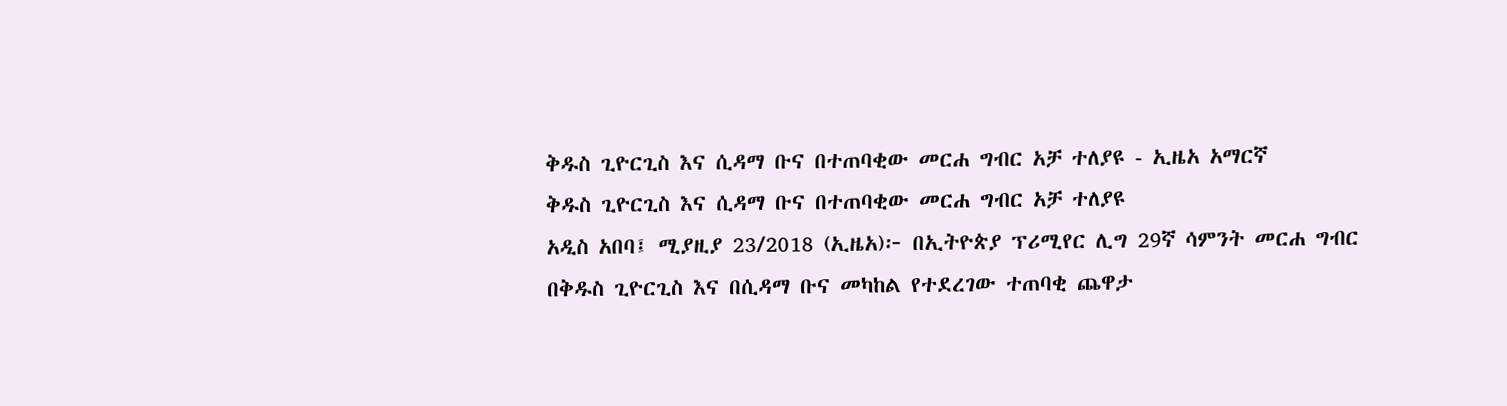ቅዱስ ጊዮርጊስ እና ሲዳማ ቡና በተጠባቂው መርሐ ግብር አቻ ተለያዩ - ኢዜአ አማርኛ
ቅዱስ ጊዮርጊስ እና ሲዳማ ቡና በተጠባቂው መርሐ ግብር አቻ ተለያዩ
አዲስ አበባ፤ ሚያዚያ 23/2018 (ኢዜአ)፦ በኢትዮጵያ ፕሪሚየር ሊግ 29ኛ ሳምንት መርሐ ግብር በቅዱስ ጊዮርጊስ እና በሲዳማ ቡና መካከል የተደረገው ተጠባቂ ጨዋታ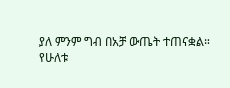ያለ ምንም ግብ በአቻ ውጤት ተጠናቋል።
የሁለቱ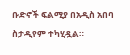ቡድኖች ፍልሚያ በአዲስ አበባ ስታዲየም ተካሂዷል።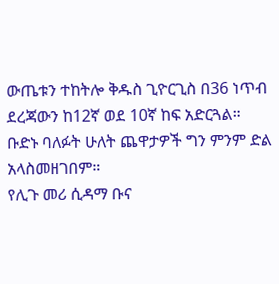ውጤቱን ተከትሎ ቅዱስ ጊዮርጊስ በ36 ነጥብ ደረጃውን ከ12ኛ ወደ 10ኛ ከፍ አድርጓል። ቡድኑ ባለፉት ሁለት ጨዋታዎች ግን ምንም ድል አላስመዘገበም።
የሊጉ መሪ ሲዳማ ቡና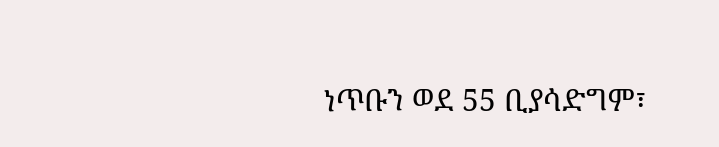ነጥቡን ወደ 55 ቢያሳድግም፣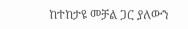ከተከታዩ መቻል ጋር ያለውን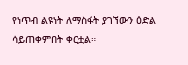የነጥብ ልዩነት ለማስፋት ያገኘውን ዕድል ሳይጠቀምበት ቀርቷል።